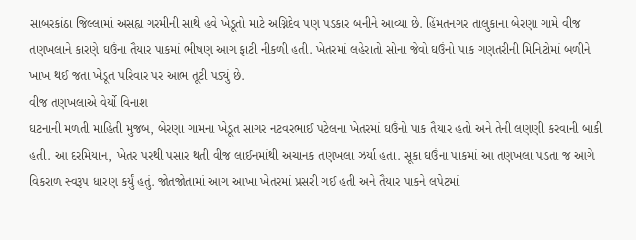સાબરકાંઠા જિલ્લામાં અસહ્ય ગરમીની સાથે હવે ખેડૂતો માટે અગ્નિદેવ પણ પડકાર બનીને આવ્યા છે. હિંમતનગર તાલુકાના બેરણા ગામે વીજ તણખલાને કારણે ઘઉંના તૈયાર પાકમાં ભીષણ આગ ફાટી નીકળી હતી. ખેતરમાં લહેરાતો સોના જેવો ઘઉંનો પાક ગણતરીની મિનિટોમાં બળીને ખાખ થઈ જતા ખેડૂત પરિવાર પર આભ તૂટી પડ્યું છે.
વીજ તણખલાએ વેર્યો વિનાશ
ઘટનાની મળતી માહિતી મુજબ, બેરણા ગામના ખેડૂત સાગર નટવરભાઈ પટેલના ખેતરમાં ઘઉંનો પાક તૈયાર હતો અને તેની લણણી કરવાની બાકી હતી. આ દરમિયાન, ખેતર પરથી પસાર થતી વીજ લાઈનમાંથી અચાનક તણખલા ઝર્યા હતા. સૂકા ઘઉંના પાકમાં આ તણખલા પડતા જ આગે વિકરાળ સ્વરૂપ ધારણ કર્યું હતું. જોતજોતામાં આગ આખા ખેતરમાં પ્રસરી ગઈ હતી અને તૈયાર પાકને લપેટમાં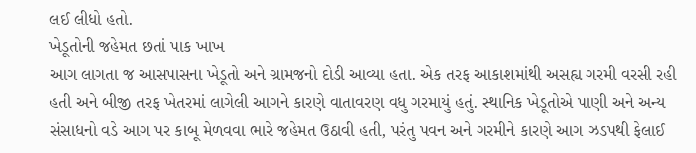લઈ લીધો હતો.
ખેડૂતોની જહેમત છતાં પાક ખાખ
આગ લાગતા જ આસપાસના ખેડૂતો અને ગ્રામજનો દોડી આવ્યા હતા. એક તરફ આકાશમાંથી અસહ્ય ગરમી વરસી રહી હતી અને બીજી તરફ ખેતરમાં લાગેલી આગને કારણે વાતાવરણ વધુ ગરમાયું હતું. સ્થાનિક ખેડૂતોએ પાણી અને અન્ય સંસાધનો વડે આગ પર કાબૂ મેળવવા ભારે જહેમત ઉઠાવી હતી, પરંતુ પવન અને ગરમીને કારણે આગ ઝડપથી ફેલાઈ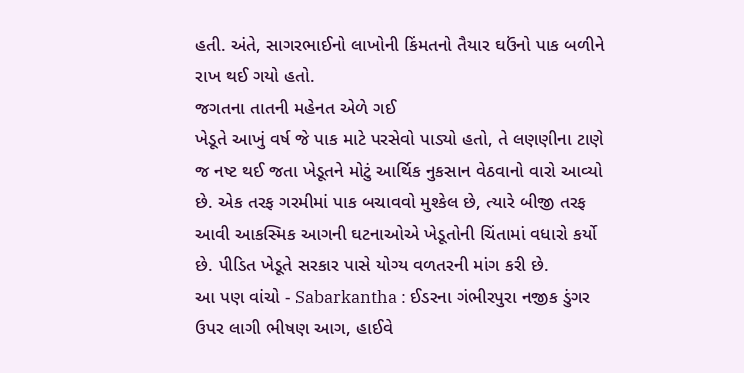હતી. અંતે, સાગરભાઈનો લાખોની કિંમતનો તૈયાર ઘઉંનો પાક બળીને રાખ થઈ ગયો હતો.
જગતના તાતની મહેનત એળે ગઈ
ખેડૂતે આખું વર્ષ જે પાક માટે પરસેવો પાડ્યો હતો, તે લણણીના ટાણે જ નષ્ટ થઈ જતા ખેડૂતને મોટું આર્થિક નુકસાન વેઠવાનો વારો આવ્યો છે. એક તરફ ગરમીમાં પાક બચાવવો મુશ્કેલ છે, ત્યારે બીજી તરફ આવી આકસ્મિક આગની ઘટનાઓએ ખેડૂતોની ચિંતામાં વધારો કર્યો છે. પીડિત ખેડૂતે સરકાર પાસે યોગ્ય વળતરની માંગ કરી છે.
આ પણ વાંચો - Sabarkantha : ઈડરના ગંભીરપુરા નજીક ડુંગર ઉપર લાગી ભીષણ આગ, હાઈવે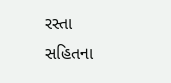રસ્તા સહિતના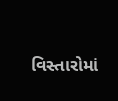વિસ્તારોમાં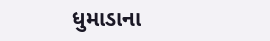ધુમાડાના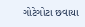ગોટેગોટા છવાયા